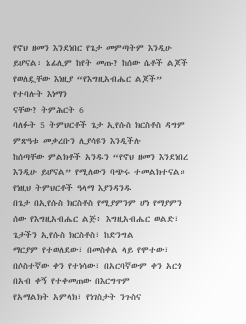የኖህ ዘመን እንደነበር የጌታ መምጣትም እንዲሁ ይሆናል፡ ኔፊሊም ከየት መጡ? ከሰው ሴቶች ልጆች የወለዷቸው እነዚያ “የእግዚአብሔር ልጆች” የተባሉት እነማን
ናቸው? ትምሕርት 6
ባለፉት 5 ትምህርቶች ጌታ ኢየሱስ ክርስቶስ ዳግም ምጽዓቱ መቃረቡን ሊያሳዩን እንዲችሉ
ከሰጣቸው ምልክቶች አንዱን “የኖህ ዘመን እንደነበረ እንዲሁ ይሆናል” የሚለውን ባጭሩ ተመልክተናል። የነዚህ ትምህርቶች ዓላማ እያንዳንዱ
በጌታ በኢየሱስ ክርስቶስ የሚያምንም ሆነ የማያምን ሰው የእግዚአብሔር ልጅ፥ እግዚአብሔር ወልድ፣ ጌታችን ኢየሱስ ክርስቶስ፣ ከድንግል
ማርያም የተወለደው፣ በመስቀል ላይ የሞተው፣ በሶስተኛው ቀን የተነሳው፣ በአርባኛውም ቀን አርጎ በአብ ቀኝ የተቀመጠው በእርግጥም
የአማልክት አምላክ፣ የነገስታት ንጉስና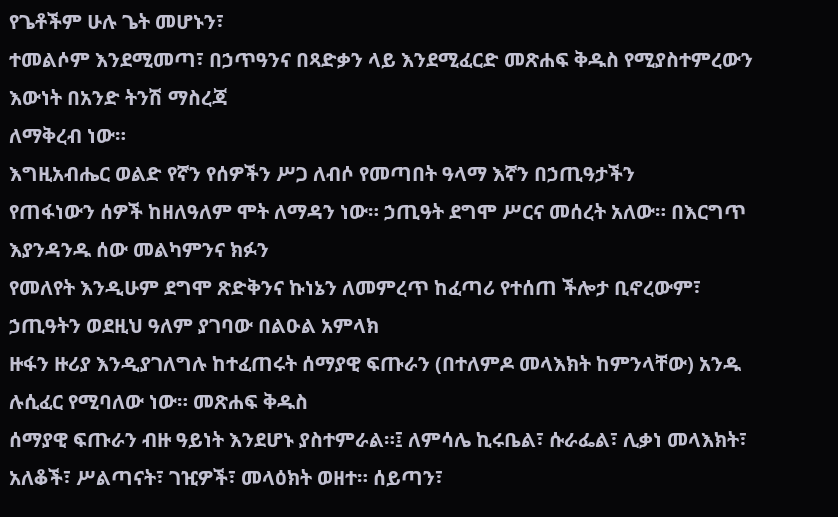የጌቶችም ሁሉ ጌት መሆኑን፣
ተመልሶም እንደሚመጣ፣ በኃጥዓንና በጻድቃን ላይ እንደሚፈርድ መጽሐፍ ቅዱስ የሚያስተምረውን እውነት በአንድ ትንሽ ማስረጃ
ለማቅረብ ነው።
እግዚአብሔር ወልድ የኛን የሰዎችን ሥጋ ለብሶ የመጣበት ዓላማ እኛን በኃጢዓታችን
የጠፋነውን ሰዎች ከዘለዓለም ሞት ለማዳን ነው። ኃጢዓት ደግሞ ሥርና መሰረት አለው። በእርግጥ እያንዳንዱ ሰው መልካምንና ክፉን
የመለየት እንዲሁም ደግሞ ጽድቅንና ኩነኔን ለመምረጥ ከፈጣሪ የተሰጠ ችሎታ ቢኖረውም፣ ኃጢዓትን ወደዚህ ዓለም ያገባው በልዑል አምላክ
ዙፋን ዙሪያ እንዲያገለግሉ ከተፈጠሩት ሰማያዊ ፍጡራን (በተለምዶ መላእክት ከምንላቸው) አንዱ ሉሲፈር የሚባለው ነው። መጽሐፍ ቅዱስ
ሰማያዊ ፍጡራን ብዙ ዓይነት እንደሆኑ ያስተምራል።፤ ለምሳሌ ኪሩቤል፣ ሱራፌል፣ ሊቃነ መላእክት፣ አለቆች፣ ሥልጣናት፣ ገዢዎች፣ መላዕክት ወዘተ። ሰይጣን፣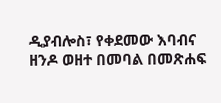ዲያብሎስ፣ የቀደመው እባብና
ዘንዶ ወዘተ በመባል በመጽሐፍ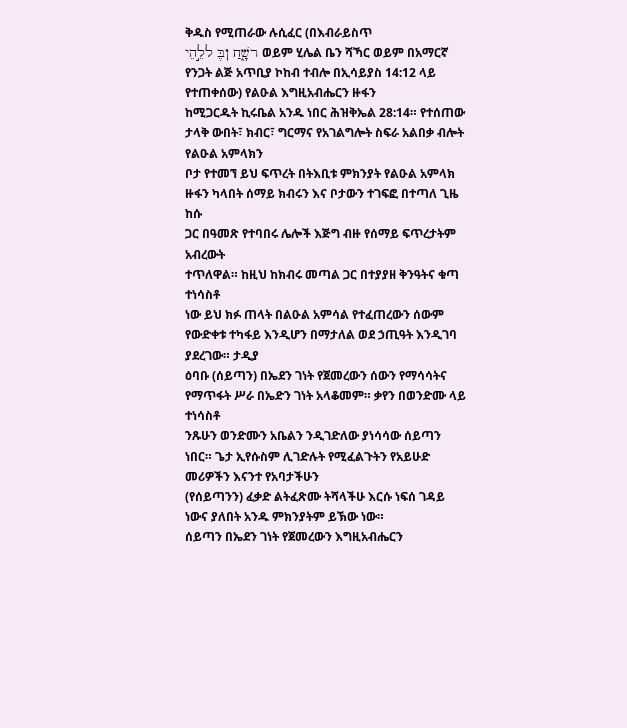ቅዱስ የሚጠራው ሉሲፈር (በእብራይስጥ
רשָׁ֑חַ ןבֶּ ללֵ֣הֵי ወይም ሂሌል ቤን ሻኻር ወይም በአማርኛ
የንጋት ልጅ አጥቢያ ኮከብ ተብሎ በኢሳይያስ 14:12 ላይ የተጠቀሰው) የልዑል እግዚአብሔርን ዙፋን
ከሚጋርዱት ኪሩቤል አንዱ ነበር ሕዝቅኤል 28:14። የተሰጠው ታላቅ ውበት፣ ክብር፣ ግርማና የአገልግሎት ስፍራ አልበቃ ብሎት የልዑል አምላክን
ቦታ የተመኘ ይህ ፍጥረት በትእቢቱ ምክንያት የልዑል አምላክ ዙፋን ካላበት ሰማይ ክብሩን እና ቦታውን ተገፍፎ በተጣለ ጊዜ ከሱ
ጋር በዓመጽ የተባበሩ ሌሎች እጅግ ብዙ የሰማይ ፍጥረታትም አብረውት
ተጥለዋል። ከዚህ ከክብሩ መጣል ጋር በተያያዘ ቅንዓትና ቁጣ ተነሳስቶ
ነው ይህ ክፉ ጠላት በልዑል አምሳል የተፈጠረውን ሰውም የውድቀቱ ተካፋይ እንዲሆን በማታለል ወደ ኃጢዓት እንዲገባ ያደረገው። ታዲያ
ዕባቡ (ሰይጣን) በኤደን ገነት የጀመረውን ሰውን የማሳሳትና የማጥፋት ሥራ በኤድን ገነት አላቆመም። ቃየን በወንድሙ ላይ ተነሳስቶ
ንጹሁን ወንድሙን አቤልን ንዲገድለው ያነሳሳው ሰይጣን ነበር። ጌታ ኢየሱስም ሊገድሉት የሚፈልጉትን የአይሁድ መሪዎችን እናንተ የአባታችሁን
(የሰይጣንን) ፈቃድ ልትፈጽሙ ትሻላችሁ እርሱ ነፍሰ ገዳይ ነውና ያለበት አንዱ ምክንያትም ይኽው ነው።
ሰይጣን በኤደን ገነት የጀመረውን እግዚአብሔርን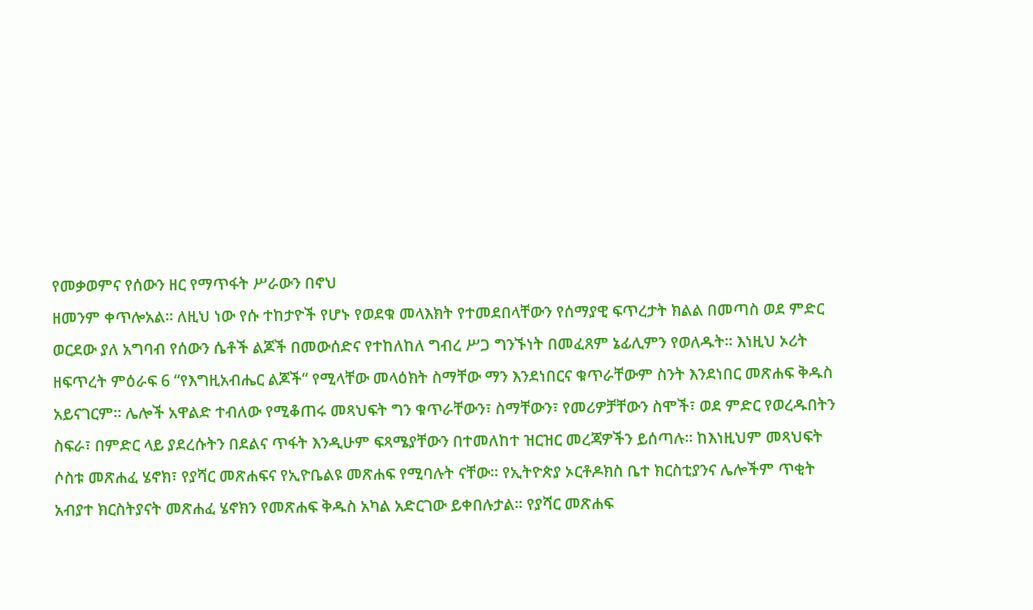የመቃወምና የሰውን ዘር የማጥፋት ሥራውን በኖህ
ዘመንም ቀጥሎአል። ለዚህ ነው የሱ ተከታዮች የሆኑ የወደቁ መላእክት የተመደበላቸውን የሰማያዊ ፍጥረታት ክልል በመጣስ ወደ ምድር
ወርደው ያለ አግባብ የሰውን ሴቶች ልጆች በመውሰድና የተከለከለ ግብረ ሥጋ ግንኙነት በመፈጸም ኔፊሊምን የወለዱት። እነዚህ ኦሪት
ዘፍጥረት ምዕራፍ 6 “የእግዚአብሔር ልጆች“ የሚላቸው መላዕክት ስማቸው ማን እንደነበርና ቁጥራቸውም ስንት እንደነበር መጽሐፍ ቅዱስ
አይናገርም። ሌሎች አዋልድ ተብለው የሚቆጠሩ መጻህፍት ግን ቁጥራቸውን፣ ስማቸውን፣ የመሪዎቻቸውን ስሞች፣ ወደ ምድር የወረዱበትን
ስፍራ፣ በምድር ላይ ያደረሱትን በደልና ጥፋት እንዲሁም ፍጻሜያቸውን በተመለከተ ዝርዝር መረጃዎችን ይሰጣሉ። ከእነዚህም መጻህፍት
ሶስቱ መጽሐፈ ሄኖክ፣ የያሻር መጽሐፍና የኢዮቤልዩ መጽሐፍ የሚባሉት ናቸው። የኢትዮጵያ ኦርቶዶክስ ቤተ ክርስቲያንና ሌሎችም ጥቂት
አብያተ ክርስትያናት መጽሐፈ ሄኖክን የመጽሐፍ ቅዱስ አካል አድርገው ይቀበሉታል። የያሻር መጽሐፍ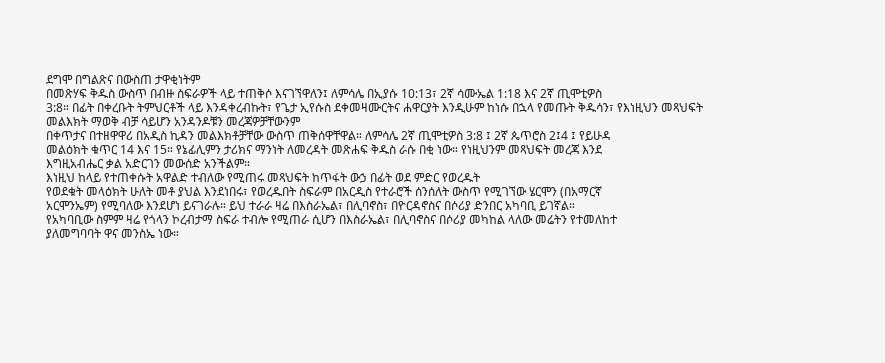ደግሞ በግልጽና በውስጠ ታዋቂነትም
በመጽሃፍ ቅዱስ ውስጥ በብዙ ስፍራዎች ላይ ተጠቅሶ እናገኘዋለን፤ ለምሳሌ በኢያሱ 10:13፣ 2ኛ ሳሙኤል 1:18 እና 2ኛ ጢሞቲዎስ
3:8። በፊት በቀረቡት ትምህርቶች ላይ እንዳቀረብኩት፣ የጌታ ኢየሱስ ደቀመዛሙርትና ሐዋርያት እንዲሁም ከነሱ በኋላ የመጡት ቅዱሳን፣ የእነዚህን መጻህፍት መልእክት ማወቅ ብቻ ሳይሆን አንዳንዶቹን መረጃዎቻቸውንም
በቀጥታና በተዘዋዋሪ በአዲስ ኪዳን መልእክቶቻቸው ውስጥ ጠቅሰዋቸዋል። ለምሳሌ 2ኛ ጢሞቲዎስ 3:8 ፤ 2ኛ ጴጥሮስ 2፤4 ፤ የይሁዳ
መልዕክት ቁጥር 14 እና 15። የኔፊሊምን ታሪክና ማንነት ለመረዳት መጽሐፍ ቅዱስ ራሱ በቂ ነው። የነዚህንም መጻህፍት መረጃ እንደ
እግዚአብሔር ቃል አድርገን መውሰድ አንችልም።
እነዚህ ከላይ የተጠቀሱት አዋልድ ተብለው የሚጠሩ መጻህፍት ከጥፋት ውኃ በፊት ወደ ምድር የወረዱት
የወደቁት መላዕክት ሁለት መቶ ያህል እንደነበሩ፣ የወረዱበት ስፍራም በአርዲስ የተራሮች ሰንሰለት ውስጥ የሚገኘው ሄርሞን (በአማርኛ
አርሞንኤም) የሚባለው እንደሆነ ይናገራሉ። ይህ ተራራ ዛሬ በእስራኤል፣ በሊባኖስ፣ በዮርዳኖስና በሶሪያ ድንበር አካባቢ ይገኛል።
የአካባቢው ስምም ዛሬ የጎላን ኮረብታማ ስፍራ ተብሎ የሚጠራ ሲሆን በእስራኤል፣ በሊባኖስና በሶሪያ መካከል ላለው መሬትን የተመለከተ
ያለመግባባት ዋና መንስኤ ነው።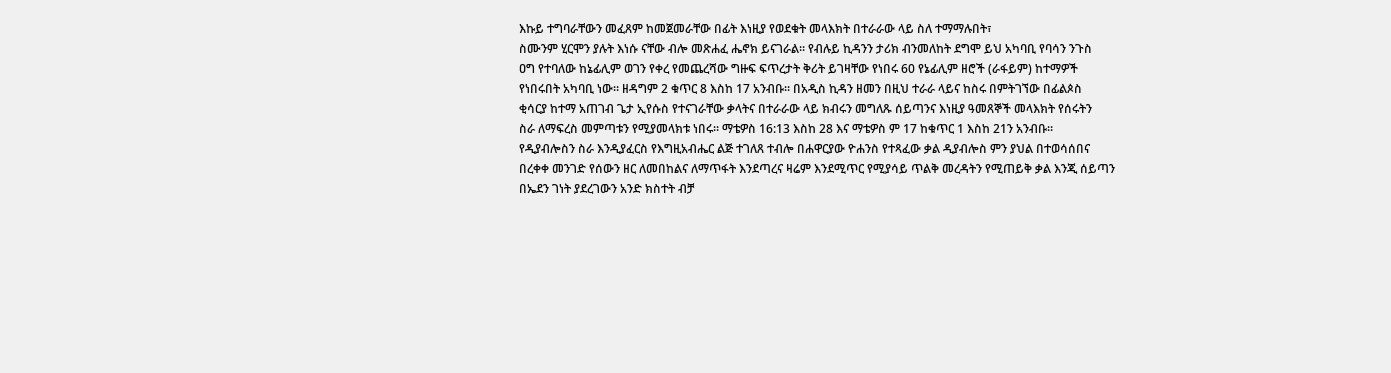እኩይ ተግባራቸውን መፈጸም ከመጀመራቸው በፊት እነዚያ የወደቁት መላእክት በተራራው ላይ ስለ ተማማሉበት፣
ስሙንም ሂርሞን ያሉት እነሱ ናቸው ብሎ መጽሐፈ ሔኖክ ይናገራል። የብሉይ ኪዳንን ታሪክ ብንመለከት ደግሞ ይህ አካባቢ የባሳን ንጉስ
ዐግ የተባለው ከኔፊሊም ወገን የቀረ የመጨረሻው ግዙፍ ፍጥረታት ቅሪት ይገዛቸው የነበሩ 60 የኔፊሊም ዘሮች (ራፋይም) ከተማዎች
የነበሩበት አካባቢ ነው። ዘዳግም 2 ቁጥር 8 እስከ 17 አንብቡ። በአዲስ ኪዳን ዘመን በዚህ ተራራ ላይና ከስሩ በምትገኘው በፊልጶስ
ቂሳርያ ከተማ አጠገብ ጌታ ኢየሱስ የተናገራቸው ቃላትና በተራራው ላይ ክብሩን መግለጹ ሰይጣንና እነዚያ ዓመጸኞች መላእክት የሰሩትን
ስራ ለማፍረስ መምጣቱን የሚያመላክቱ ነበሩ። ማቴዎስ 16:13 እስከ 28 እና ማቴዎስ ም 17 ከቁጥር 1 እስከ 21ን አንብቡ።
የዲያብሎስን ስራ እንዲያፈርስ የእግዚአብሔር ልጅ ተገለጸ ተብሎ በሐዋርያው ዮሐንስ የተጻፈው ቃል ዲያብሎስ ምን ያህል በተወሳሰበና
በረቀቀ መንገድ የሰውን ዘር ለመበከልና ለማጥፋት እንደጣረና ዛሬም እንደሚጥር የሚያሳይ ጥልቅ መረዳትን የሚጠይቅ ቃል እንጂ ሰይጣን
በኤደን ገነት ያደረገውን አንድ ክስተት ብቻ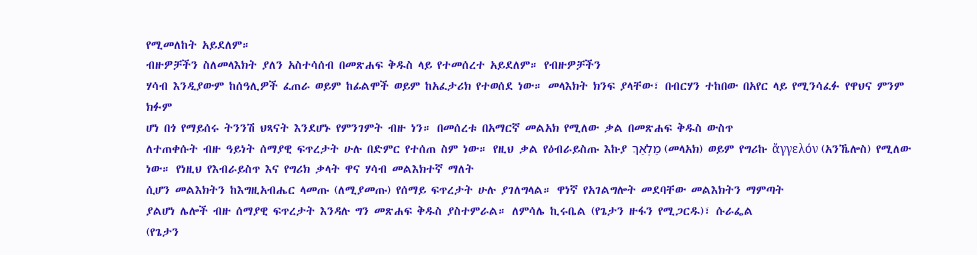የሚመለከት አይደለም።
ብዙዎቻችን ስለመላእክት ያለን አስተሳሰብ በመጽሐፍ ቅዱስ ላይ የተመሰረተ አይደለም። የብዙዎቻችን
ሃሳብ እንዲያውም ከሰዓሊዎች ፈጠራ ወይም ከፊልሞች ወይም ከአፈታሪክ የተወሰደ ነው። መላእክት ክንፍ ያላቸው፣ በብርሃን ተከበው በአየር ላይ የሚንሳፈፉ የዋህና ምንም ክፉም
ሆነ በጎ የማይሰሩ ትንንሽ ህጻናት እንደሆኑ የምንገምት ብዙ ነን። በመሰረቱ በአማርኛ መልአክ የሚለው ቃል በመጽሐፍ ቅዱስ ውስጥ
ለተጠቀሱት ብዙ ዓይነት ሰማያዊ ፍጥረታት ሁሉ በድምር የተሰጠ ስም ነው። የዚህ ቃል የዕብራይስጡ እኩያ מַלְאַךְ (መላአክ) ወይም የግሪኩ ἄγγελόν (አንኼሎስ) የሚለው ነው። የነዚህ የእብራይስጥ እና የግሪክ ቃላት ዋና ሃሳብ መልእክተኛ ማለት
ሲሆን መልእክትን ከእግዚአብሔር ላመጡ (ለሚያመጡ) የሰማይ ፍጥረታት ሁሉ ያገለግላል። ዋነኛ የአገልግሎት መደባቸው መልእክትን ማምጣት
ያልሆነ ሌሎች ብዙ ሰማያዊ ፍጥረታት እንዳሉ ግን መጽሐፍ ቅዱስ ያስተምራል። ለምሳሌ ኪሩቤል (የጌታን ዙፋን የሚጋርዱ)፣ ሱራፌል
(የጌታን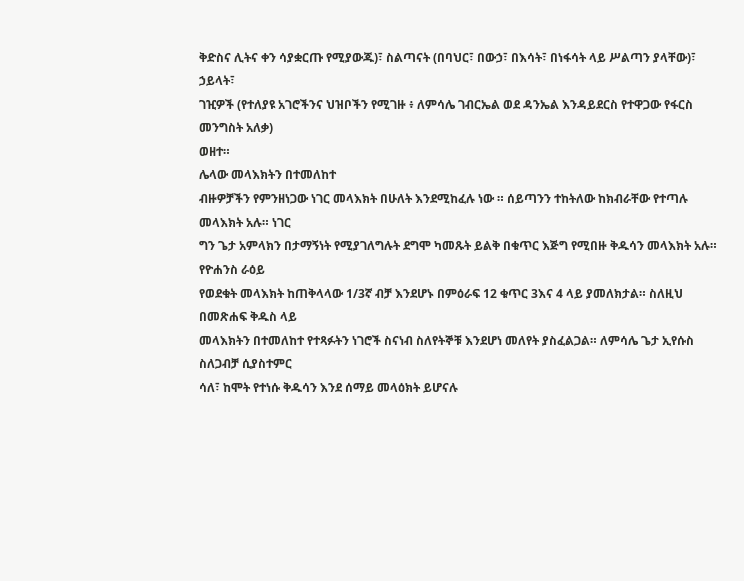ቅድስና ሊትና ቀን ሳያቋርጡ የሚያውጁ)፣ ስልጣናት (በባህር፣ በውኃ፣ በእሳት፣ በነፋሳት ላይ ሥልጣን ያላቸው)፣ ኃይላት፣
ገዢዎች (የተለያዩ አገሮችንና ህዝቦችን የሚገዙ ፥ ለምሳሌ ገብርኤል ወደ ዳንኤል እንዳይደርስ የተዋጋው የፋርስ መንግስት አለቃ)
ወዘተ።
ሌላው መላእክትን በተመለከተ
ብዙዎቻችን የምንዘነጋው ነገር መላእክት በሁለት እንደሚከፈሉ ነው ። ሰይጣንን ተከትለው ከክብራቸው የተጣሉ መላእክት አሉ። ነገር
ግን ጌታ አምላክን በታማኝነት የሚያገለግሉት ደግሞ ካመጹት ይልቅ በቁጥር እጅግ የሚበዙ ቅዱሳን መላእክት አሉ። የዮሐንስ ራዕይ
የወደቁት መላእክት ከጠቅላላው 1/3ኛ ብቻ እንደሆኑ በምዕራፍ 12 ቁጥር 3እና 4 ላይ ያመለክታል። ስለዚህ በመጽሐፍ ቅዱስ ላይ
መላእክትን በተመለከተ የተጻፉትን ነገሮች ስናነብ ስለየትኞቹ እንደሆነ መለየት ያስፈልጋል። ለምሳሌ ጌታ ኢየሱስ ስለጋብቻ ሲያስተምር
ሳለ፣ ከሞት የተነሱ ቅዱሳን እንደ ሰማይ መላዕክት ይሆናሉ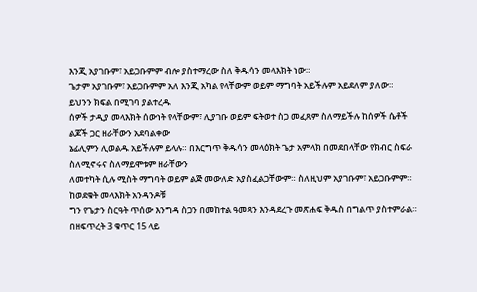እንጂ አያገቡም፣ አይጋቡምም ብሎ ያስተማረው ስለ ቅዱሳን መላእክት ነው።
ጌታም አያገቡም፣ አይጋቡምም አለ እንጂ አካል የላቸውም ወይም ማግባት አይችሉም አይደለም ያለው።
ይህንን ክፍል በሚገባ ያልተረዱ
ሰዎች ታዲያ መላእክት ሰውነት የላቸውም፣ ሊያገቡ ወይም ፍትወተ ስጋ መፈጸም ስለማይችሉ ከሰዎች ሴቶች ልጆች ጋር ዘራቸውን አደባልቀው
ኔፊሊምን ሊወልዱ አይችሉም ይላሉ። በእርግጥ ቅዱሳን መላዕክት ጌታ አምላክ በመደበላቸው የክብር ስፍራ ስለሚኖሩና ስለማይሞቱም ዘራቸውን
ለመተካት ሲሉ ሚስት ማግባት ወይም ልጅ መውለድ አያስፈልጋቸውም። ስለዚህም አያገቡም፣ አይጋቡምም። ከወደቁት መላእክት አንዳንዶቹ
ግን የጌታን ስርዓት ጥሰው እንግዳ ስጋን በመከተል ዓመጻን እንዳደረጉ መጽሐፍ ቅዱስ በግልጥ ያስተምራል።
በዘፍጥረት 3 ቁጥር 15 ላይ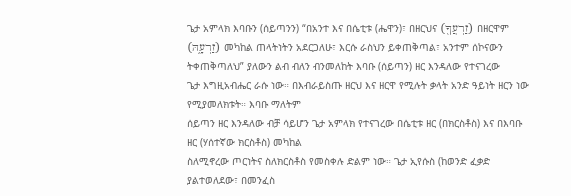ጌታ አምላክ እባቡን (ሰይጣንን) “በአንተ እና በሴቲቱ (ሔዋን)፣ በዘርህና (זַרְעֲךָ֖) በዘርዋም (זַרְעָ֑הּ) መካከል ጠላትነትን አደርጋለሁ፣ እርሱ ራስህን ይቀጠቅጣል፣ አንተም ሰኮናውን ትቀጠቅጣለህ” ያለውን ልብ ብለን ብንመለከት እባቡ (ሰይጣን) ዘር እንዳለው የተናገረው
ጌታ እግዚአብሔር ራሱ ነው። በእብራይስጡ ዘርህ እና ዘርዋ የሚሉት ቃላት አንድ ዓይነት ዘርን ነው የሚያመለክቱት። እባቡ ማለትም
ሰይጣን ዘር እንዳለው ብቻ ሳይሆን ጌታ አምላክ የተናገረው በሴቲቱ ዘር (በክርስቶስ) እና በእባቡ ዘር (ሃሰተኛው ክርስቶስ) መካከል
ስለሚኖረው ጦርነትና ስለክርስቶስ የመስቀሉ ድልም ነው። ጌታ ኢየሱስ (ከወንድ ፈቃድ ያልተወለደው፣ በመንፈስ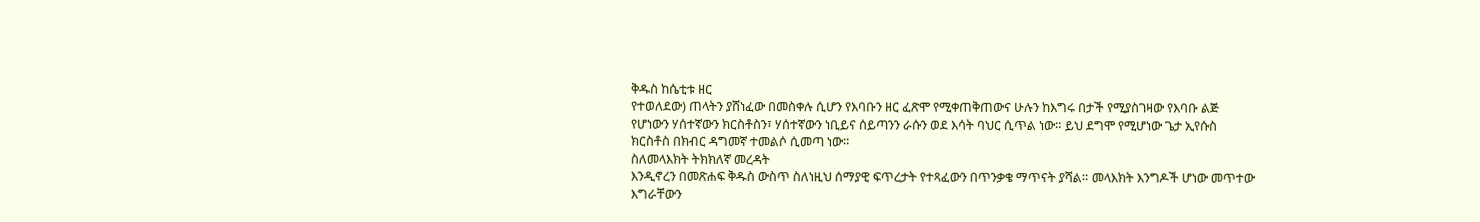ቅዱስ ከሴቲቱ ዘር
የተወለደው) ጠላትን ያሸነፈው በመስቀሉ ሲሆን የእባቡን ዘር ፈጽሞ የሚቀጠቅጠውና ሁሉን ከእግሩ በታች የሚያስገዛው የእባቡ ልጅ
የሆነውን ሃሰተኛውን ክርስቶስን፣ ሃሰተኛውን ነቢይና ሰይጣንን ራሱን ወደ እሳት ባህር ሲጥል ነው። ይህ ደግሞ የሚሆነው ጌታ ኢየሱስ
ክርስቶስ በክብር ዳግመኛ ተመልሶ ሲመጣ ነው።
ስለመላእክት ትክክለኛ መረዳት
እንዲኖረን በመጽሐፍ ቅዱስ ውስጥ ስለነዚህ ሰማያዊ ፍጥረታት የተጻፈውን በጥንቃቄ ማጥናት ያሻል። መላእክት እንግዶች ሆነው መጥተው
እግራቸውን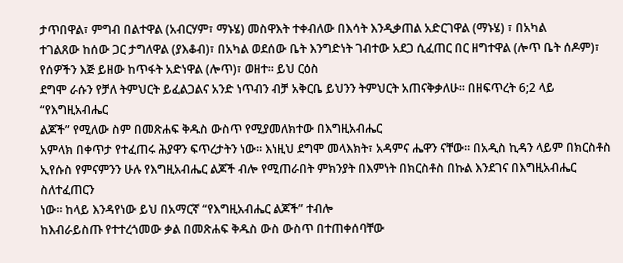ታጥበዋል፣ ምግብ በልተዋል (አብርሃም፣ ማኑሄ) መስዋእት ተቀብለው በእሳት እንዲቃጠል አድርገዋል (ማኑሄ) ፣ በአካል
ተገልጸው ከሰው ጋር ታግለዋል (ያእቆብ)፣ በአካል ወደሰው ቤት እንግድነት ገብተው አደጋ ሲፈጠር በር ዘግተዋል (ሎጥ ቤት ሰዶም)፣
የሰዎችን እጅ ይዘው ከጥፋት አድነዋል (ሎጥ)፣ ወዘተ። ይህ ርዕስ
ደግሞ ራሱን የቻለ ትምህርት ይፈልጋልና አንድ ነጥብን ብቻ አቅርቤ ይህንን ትምህርት አጠናቅቃለሁ። በዘፍጥረት 6;2 ላይ “የእግዚአብሔር
ልጆች” የሚለው ስም በመጽሐፍ ቅዱስ ውስጥ የሚያመለክተው በእግዚአብሔር
አምላክ በቀጥታ የተፈጠሩ ሕያዋን ፍጥረታትን ነው። እነዚህ ደግሞ መላእክት፣ አዳምና ሔዋን ናቸው። በአዲስ ኪዳን ላይም በክርስቶስ
ኢየሱስ የምናምንን ሁሉ የእግዚአብሔር ልጆች ብሎ የሚጠራበት ምክንያት በእምነት በክርስቶስ በኩል እንደገና በእግዚአብሔር ስለተፈጠርን
ነው። ከላይ እንዳየነው ይህ በአማርኛ “የእግዚአብሔር ልጆች” ተብሎ
ከእብራይስጡ የተተረጎመው ቃል በመጽሐፍ ቅዱስ ውስ ውስጥ በተጠቀሰባቸው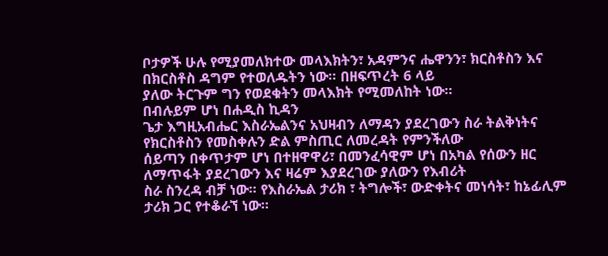ቦታዎች ሁሉ የሚያመለክተው መላእክትን፣ አዳምንና ሔዋንን፣ ክርስቶስን እና በክርስቶስ ዳግም የተወለዱትን ነው። በዘፍጥረት 6 ላይ
ያለው ትርጉም ግን የወደቁትን መላእክት የሚመለከት ነው።
በብሉይም ሆነ በሐዲስ ኪዳን
ጌታ እግዚአብሔር እስራኤልንና አህዛብን ለማዳን ያደረገውን ስራ ትልቅነትና የክርስቶስን የመስቀሉን ድል ምስጢር ለመረዳት የምንችለው
ሰይጣን በቀጥታም ሆነ በተዘዋዋሪ፣ በመንፈሳዊም ሆነ በአካል የሰውን ዘር ለማጥፋት ያደረገውን እና ዛሬም እያደረገው ያለውን የእብሪት
ስራ ስንረዳ ብቻ ነው። የእስራኤል ታሪክ ፣ ትግሎች፣ ውድቀትና መነሳት፣ ከኔፊሊም ታሪክ ጋር የተቆራኘ ነው።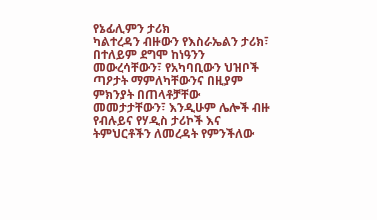የኔፊሊምን ታሪክ
ካልተረዳን ብዙውን የእስራኤልን ታሪክ፣ በተለይም ደግሞ ከነዓንን መውረሳቸውን፣ የአካባቢውን ህዝቦች ጣዖታት ማምለካቸውንና በዚያም
ምክንያት በጠላቶቻቸው መመታታቸውን፣ እንዲሁም ሌሎች ብዙ የብሉይና የሃዲስ ታሪኮች እና ትምህርቶችን ለመረዳት የምንችለው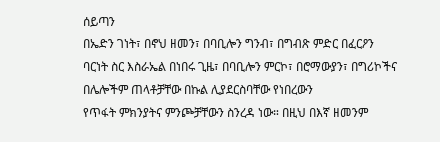ሰይጣን
በኤድን ገነት፣ በኖህ ዘመን፣ በባቢሎን ግንብ፣ በግብጽ ምድር በፈርዖን
ባርነት ስር እስራኤል በነበሩ ጊዜ፣ በባቢሎን ምርኮ፣ በሮማውያን፣ በግሪኮችና በሌሎችም ጠላቶቻቸው በኩል ሊያደርስባቸው የነበረውን
የጥፋት ምክንያትና ምንጮቻቸውን ስንረዳ ነው። በዚህ በእኛ ዘመንም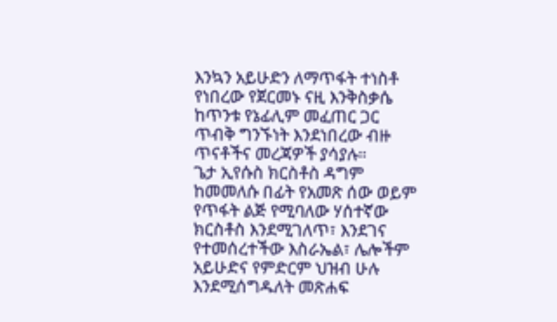እንኳን አይሁድን ለማጥፋት ተነስቶ የነበረው የጀርመኑ ናዚ እንቅስቃሴ
ከጥንቱ የኔፊሊም መፈጠር ጋር ጥብቅ ግንኙነት እንደነበረው ብዙ ጥናቶችና መረጃዎች ያሳያሉ።
ጌታ ኢየሱስ ክርስቶስ ዳግም
ከመመለሱ በፊት የአመጽ ሰው ወይም የጥፋት ልጅ የሚባለው ሃሰተኛው
ክርስቶስ እንደሚገለጥ፣ እንደገና
የተመሰረተችው እስራኤል፣ ሌሎችም አይሁድና የምድርም ህዝብ ሁሉ እንደሚሰግዱለት መጽሐፍ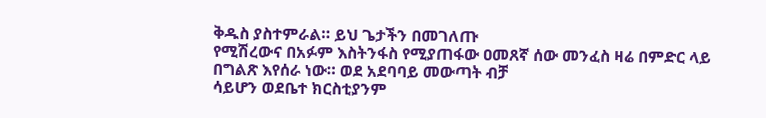ቅዱስ ያስተምራል። ይህ ጌታችን በመገለጡ
የሚሽረውና በአፉም እስትንፋስ የሚያጠፋው ዐመጸኛ ሰው መንፈስ ዛሬ በምድር ላይ በግልጽ እየሰራ ነው። ወደ አደባባይ መውጣት ብቻ
ሳይሆን ወደቤተ ክርስቲያንም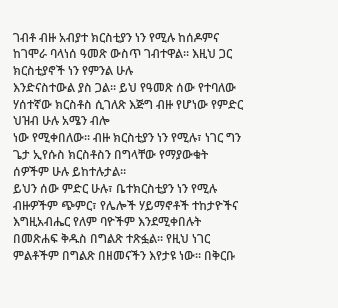ገብቶ ብዙ አብያተ ክርስቲያን ነን የሚሉ ከሰዶምና ከገሞራ ባላነሰ ዓመጽ ውስጥ ገብተዋል። እዚህ ጋር ክርስቲያኖች ነን የምንል ሁሉ
እንድናስተውል ያስ ጋል። ይህ የዓመጽ ሰው የተባለው ሃሰተኛው ክርስቶስ ሲገለጽ እጅግ ብዙ የሆነው የምድር ህዝብ ሁሉ አሜን ብሎ
ነው የሚቀበለው። ብዙ ክርስቲያን ነን የሚሉ፣ ነገር ግን ጌታ ኢየሱስ ክርስቶስን በግላቸው የማያውቁት ሰዎችም ሁሉ ይከተሉታል።
ይህን ሰው ምድር ሁሉ፣ ቤተክርስቲያን ነን የሚሉ ብዙዎችም ጭምር፣ የሌሎች ሃይማኖቶች ተከታዮችና እግዚአብሔር የለም ባዮችም እንደሚቀበሉት
በመጽሐፍ ቅዱስ በግልጽ ተጽፏል። የዚህ ነገር ምልቶችም በግልጽ በዘመናችን እየታዩ ነው። በቅርቡ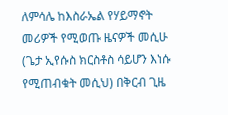ለምሳሌ ከእስራኤል የሃይማኖት
መሪዎች የሚወጡ ዜናዎች መሲሁ (ጌታ ኢየሱስ ክርስቶስ ሳይሆን እነሱ የሚጠብቁት መሲህ) በቅርብ ጊዜ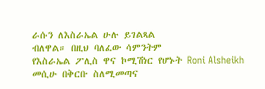ራሱን ለእስራኤል ሁሉ ይገልጻል
ብለዋል። በዚህ ባለፈው ሳምንትም
የእስራኤል ፖሊስ ዋና ኮሚሽነር የሆኑት Roni Alsheikh መሲሁ በቅርቡ ስለሚመጣና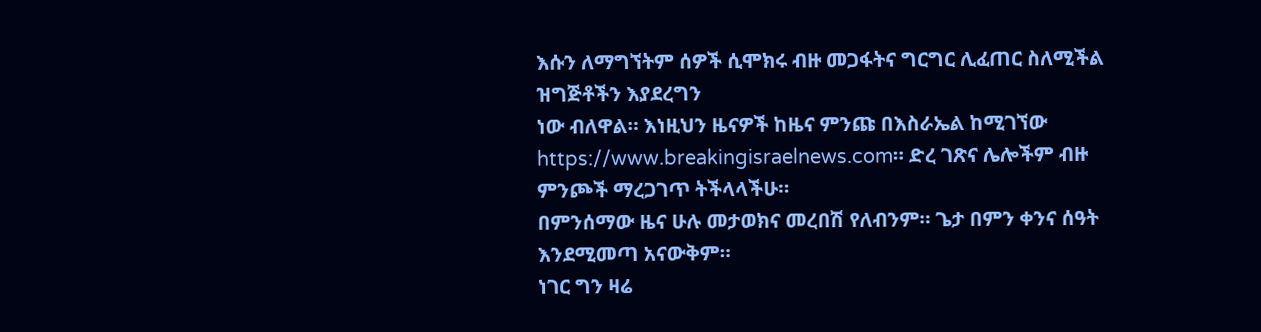እሱን ለማግኘትም ሰዎች ሲሞክሩ ብዙ መጋፋትና ግርግር ሊፈጠር ስለሚችል ዝግጅቶችን እያደረግን
ነው ብለዋል። እነዚህን ዜናዎች ከዜና ምንጩ በእስራኤል ከሚገኘው https://www.breakingisraelnews.com። ድረ ገጽና ሌሎችም ብዙ ምንጮች ማረጋገጥ ትችላላችሁ።
በምንሰማው ዜና ሁሉ መታወክና መረበሽ የለብንም። ጌታ በምን ቀንና ሰዓት እንደሚመጣ አናውቅም።
ነገር ግን ዛሬ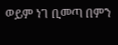ወይም ነገ ቢመጣ በምን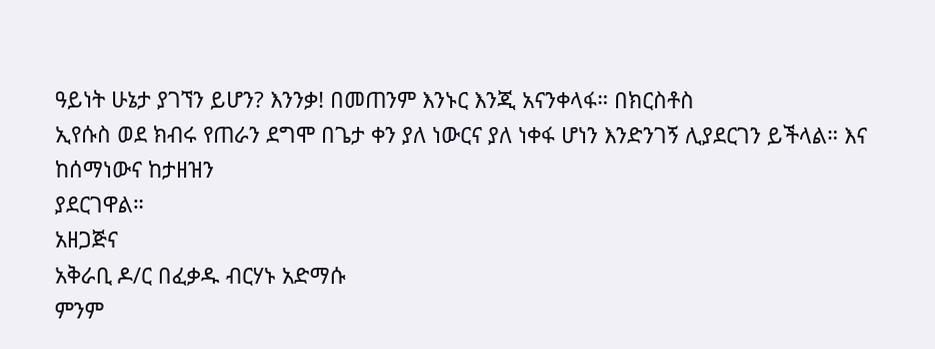ዓይነት ሁኔታ ያገኘን ይሆን? እንንቃ! በመጠንም እንኑር እንጂ አናንቀላፋ። በክርስቶስ
ኢየሱስ ወደ ክብሩ የጠራን ደግሞ በጌታ ቀን ያለ ነውርና ያለ ነቀፋ ሆነን እንድንገኝ ሊያደርገን ይችላል። እና ከሰማነውና ከታዘዝን
ያደርገዋል።
አዘጋጅና
አቅራቢ ዶ/ር በፈቃዱ ብርሃኑ አድማሱ
ምንም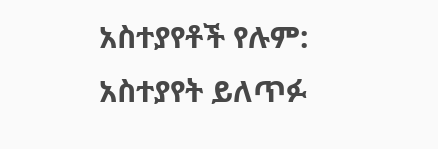አስተያየቶች የሉም:
አስተያየት ይለጥፉ